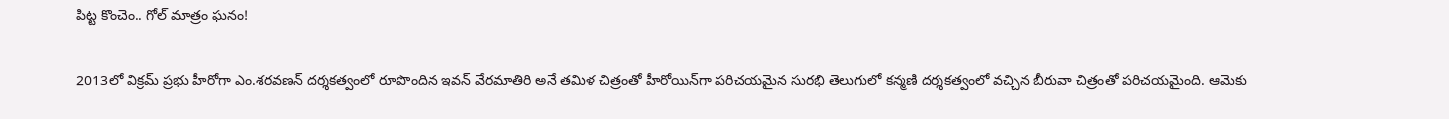పిట్ట కొంచెం.. గోల్‌ మాత్రం ఘనం!

2013లో విక్రమ్‌ ప్రభు హీరోగా ఎం.శరవణన్‌ దర్శకత్వంలో రూపొందిన ఇవన్‌ వేరమాతిరి అనే తమిళ చిత్రంతో హీరోయిన్‌గా పరిచయమైన సురభి తెలుగులో కన్మణి దర్శకత్వంలో వచ్చిన బీరువా చిత్రంతో పరిచయమైంది. ఆమెకు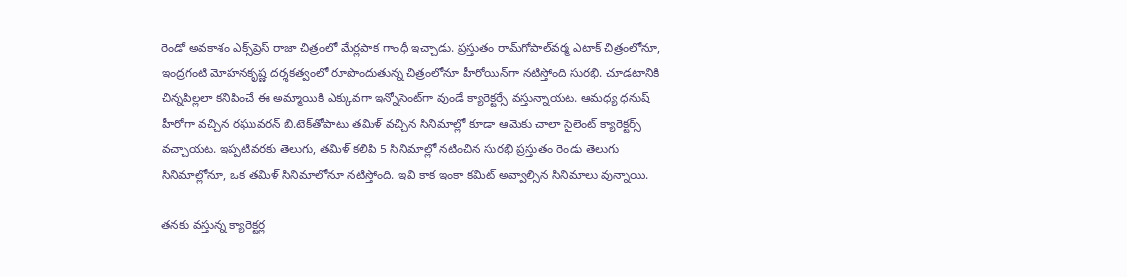రెండో అవకాశం ఎక్స్‌ప్రెస్‌ రాజా చిత్రంలో మేర్లపాక గాంధీ ఇచ్చాడు. ప్రస్తుతం రామ్‌గోపాల్‌వర్మ ఎటాక్‌ చిత్రంలోనూ, ఇంద్రగంటి మోహనకృష్ణ దర్శకత్వంలో రూపొందుతున్న చిత్రంలోనూ హీరోయిన్‌గా నటిస్తోంది సురభి. చూడటానికి చిన్నపిల్లలా కనిపించే ఈ అమ్మాయికి ఎక్కువగా ఇన్నోసెంట్‌గా వుండే క్యారెక్టర్సే వస్తున్నాయట. ఆమధ్య ధనుష్‌ హీరోగా వచ్చిన రఘువరన్‌ బి.టెక్‌తోపాటు తమిళ్‌ వచ్చిన సినిమాల్లో కూడా ఆమెకు చాలా సైలెంట్‌ క్యారెక్టర్స్‌ వచ్చాయట. ఇప్పటివరకు తెలుగు, తమిళ్‌ కలిపి 5 సినిమాల్లో నటించిన సురభి ప్రస్తుతం రెండు తెలుగు సినిమాల్లోనూ, ఒక తమిళ్‌ సినిమాలోనూ నటిస్తోంది. ఇవి కాక ఇంకా కమిట్‌ అవ్వాల్సిన సినిమాలు వున్నాయి.

తనకు వస్తున్న క్యారెక్టర్ల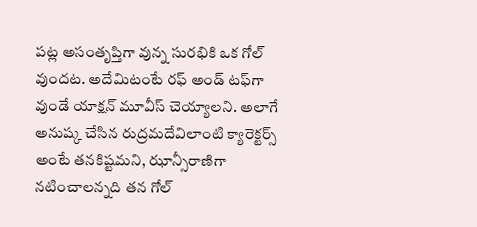పట్ల అసంతృప్తిగా వున్న సురభికి ఒక గోల్‌ వుందట. అదేమిటంటే రఫ్‌ అండ్‌ టఫ్‌గా వుండే యాక్షన్‌ మూవీస్‌ చెయ్యాలని. అలాగే అనుష్క చేసిన రుద్రమదేవిలాంటి క్యారెక్టర్స్‌ అంటే తనకిష్టమని, ఝాన్సీరాణిగా నటించాలన్నది తన గోల్‌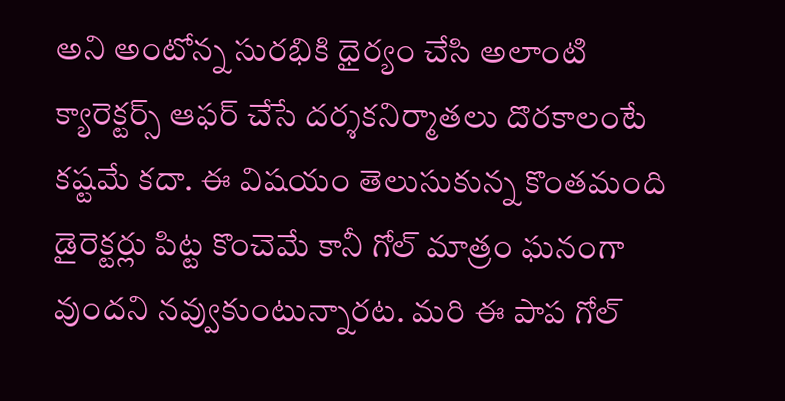అని అంటోన్న సురభికి ధైర్యం చేసి అలాంటి క్యారెక్టర్స్‌ ఆఫర్‌ చేసే దర్శకనిర్మాతలు దొరకాలంటే కష్టమే కదా. ఈ విషయం తెలుసుకున్న కొంతమంది డైరెక్టర్లు పిట్ట కొంచెమే కానీ గోల్‌ మాత్రం ఘనంగా వుందని నవ్వుకుంటున్నారట. మరి ఈ పాప గోల్‌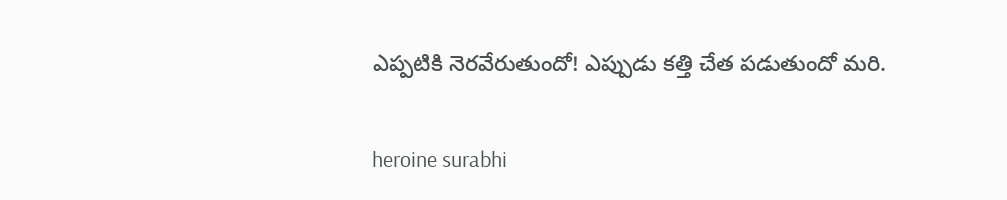ఎప్పటికి నెరవేరుతుందో! ఎప్పుడు కత్తి చేత పడుతుందో మరి.

heroine surabhi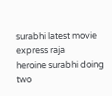surabhi latest movie express raja
heroine surabhi doing two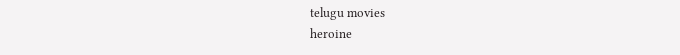telugu movies
heroine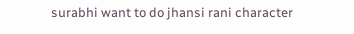surabhi want to do jhansi rani character